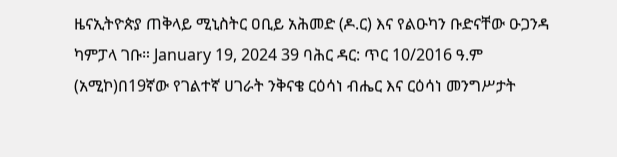ዜናኢትዮጵያ ጠቅላይ ሚኒስትር ዐቢይ አሕመድ (ዶ.ር) እና የልዑካን ቡድናቸው ዑጋንዳ ካምፓላ ገቡ። January 19, 2024 39 ባሕር ዳር: ጥር 10/2016 ዓ.ም (አሚኮ)በ19ኛው የገልተኛ ሀገራት ንቅናቄ ርዕሳነ ብሔር እና ርዕሳነ መንግሥታት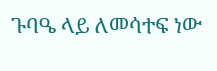ጉባዔ ላይ ለመሳተፍ ነው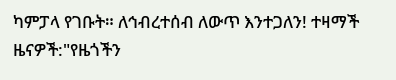ካምፓላ የገቡት። ለኅብረተሰብ ለውጥ እንተጋለን! ተዛማች ዜናዎች:"የዜጎችን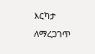እርካታ ለማረጋገጥ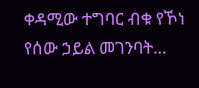ቀዳሚው ተግባር ብቁ የኾነ የሰው ኃይል መገንባት…